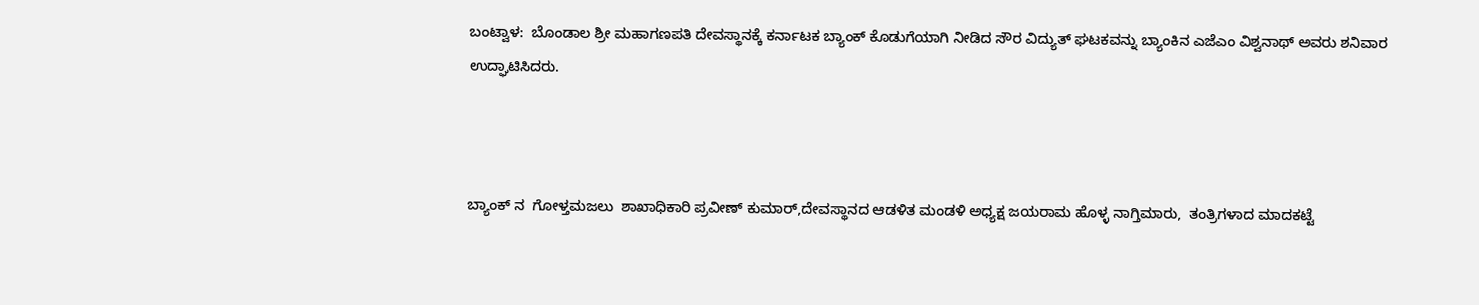ಬಂಟ್ವಾಳ:  ಬೊಂಡಾಲ ಶ್ರೀ ಮಹಾಗಣಪತಿ ದೇವಸ್ಥಾನಕ್ಕೆ ಕರ್ನಾಟಕ ಬ್ಯಾಂಕ್ ಕೊಡುಗೆಯಾಗಿ ನೀಡಿದ ಸೌರ ವಿದ್ಯುತ್ ಘಟಕವನ್ನು ಬ್ಯಾಂಕಿನ ಎಜೆಎಂ ವಿಶ್ವನಾಥ್ ಅವರು ಶನಿವಾರ ಉದ್ಘಾಟಿಸಿದರು.



ಬ್ಯಾಂಕ್ ನ  ಗೋಳ್ತಮಜಲು  ಶಾಖಾಧಿಕಾರಿ ಪ್ರವೀಣ್ ಕುಮಾರ್,ದೇವಸ್ಥಾನದ ಆಡಳಿತ ಮಂಡಳಿ ಅಧ್ಯಕ್ಷ ಜಯರಾಮ ಹೊಳ್ಳ ನಾಗ್ತಿಮಾರು,  ತಂತ್ರಿಗಳಾದ ಮಾದಕಟ್ಟೆ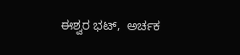ಈಶ್ವರ ಭಟ್,  ಅರ್ಚಕ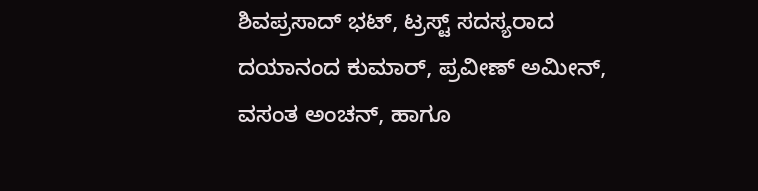ಶಿವಪ್ರಸಾದ್ ಭಟ್, ಟ್ರಸ್ಟ್ ಸದಸ್ಯರಾದ ದಯಾನಂದ ಕುಮಾರ್, ಪ್ರವೀಣ್ ಅಮೀನ್, ವಸಂತ ಅಂಚನ್, ಹಾಗೂ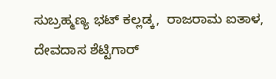ಸುಬ್ರಹ್ಮಣ್ಯ ಭಟ್ ಕಲ್ಲಡ್ಕ,  ರಾಜರಾಮ ಐತಾಳ, ದೇವದಾಸ ಶೆಟ್ಟಿಗಾರ್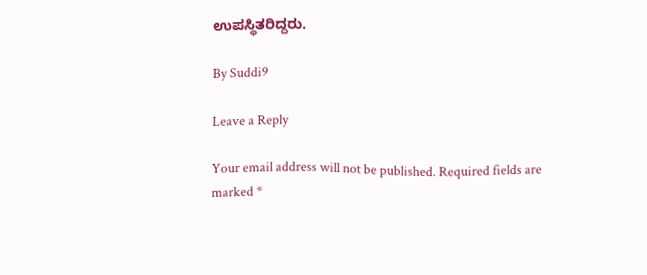ಉಪಸ್ಥಿತರಿದ್ದರು.

By Suddi9

Leave a Reply

Your email address will not be published. Required fields are marked *